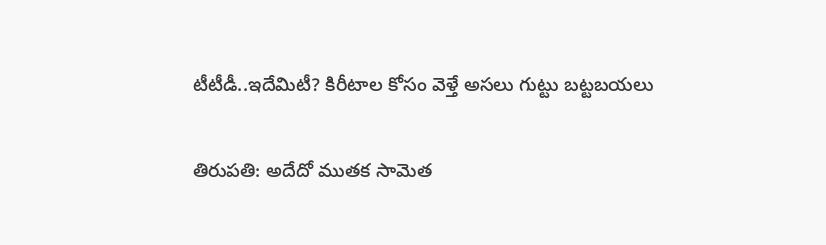టీటీడీ..ఇదేమిటీ? కిరీటాల కోసం వెళ్తే అసలు గుట్టు బట్టబయలు

తిరుపతి: అదేదో ముతక సామెత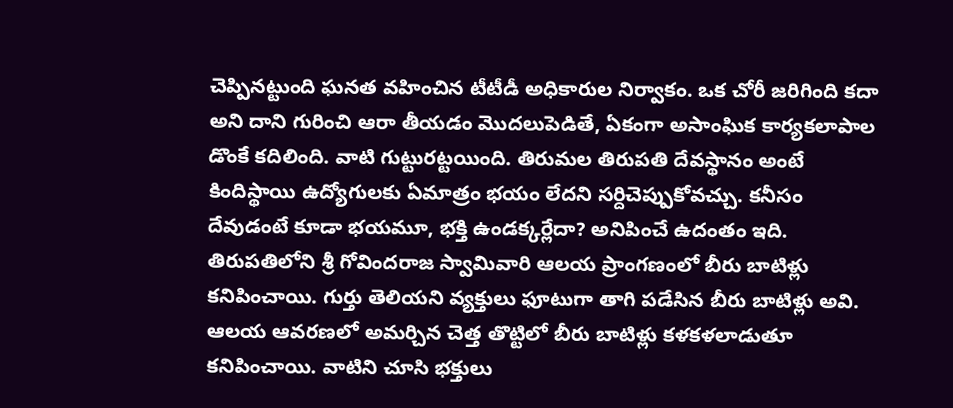చెప్పినట్టుంది ఘనత వహించిన టీటీడీ అధికారుల నిర్వాకం. ఒక చోరీ జరిగింది కదా అని దాని గురించి ఆరా తీయడం మొదలుపెడితే, ఏకంగా అసాంఘిక కార్యకలాపాల డొంకే కదిలింది. వాటి గుట్టురట్టయింది. తిరుమల తిరుపతి దేవస్థానం అంటే కిందిస్థాయి ఉద్యోగులకు ఏమాత్రం భయం లేదని సర్దిచెప్పుకోవచ్చు. కనీసం దేవుడంటే కూడా భయమూ, భక్తి ఉండక్కర్లేదా? అనిపించే ఉదంతం ఇది. తిరుపతిలోని శ్రీ గోవిందరాజ స్వామివారి ఆలయ ప్రాంగణంలో బీరు బాటిళ్లు కనిపించాయి. గుర్తు తెలియని వ్యక్తులు ఫూటుగా తాగి పడేసిన బీరు బాటిళ్లు అవి. ఆలయ ఆవరణలో అమర్చిన చెత్త తొట్టిలో బీరు బాటిళ్లు కళకళలాడుతూ కనిపించాయి. వాటిని చూసి భక్తులు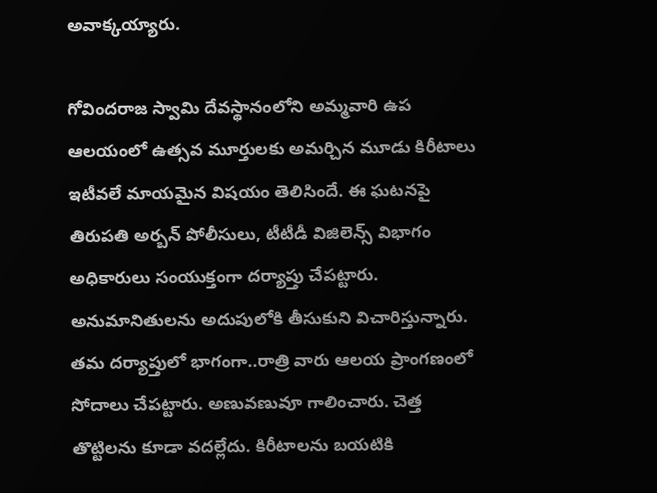అవాక్కయ్యారు.

గోవిందరాజ స్వామి దేవస్థానంలోని అమ్మవారి ఉప ఆలయంలో ఉత్సవ మూర్తులకు అమర్చిన మూడు కిరీటాలు ఇటీవలే మాయమైన విషయం తెలిసిందే. ఈ ఘటనపై తిరుపతి అర్బన్ పోలీసులు, టీటీడీ విజిలెన్స్ విభాగం అధికారులు సంయుక్తంగా దర్యాప్తు చేపట్టారు. అనుమానితులను అదుపులోకి తీసుకుని విచారిస్తున్నారు. తమ దర్యాప్తులో భాగంగా..రాత్రి వారు ఆలయ ప్రాంగణంలో సోదాలు చేపట్టారు. అణువణువూ గాలించారు. చెత్త తొట్టిలను కూడా వదల్లేదు. కిరీటాలను బయటికి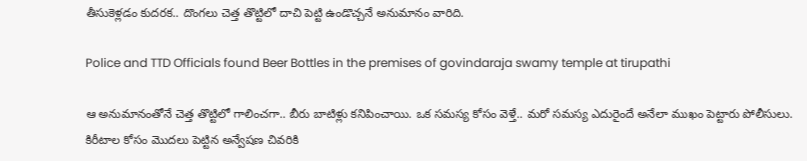తీసుకెళ్లడం కుదరక.. దొంగలు చెత్త తొట్టిలో దాచి పెట్టి ఉండొచ్చనే అనుమానం వారిది.

Police and TTD Officials found Beer Bottles in the premises of govindaraja swamy temple at tirupathi

ఆ అనుమానంతోనే చెత్త తొట్టిలో గాలించగా.. బీరు బాటిళ్లు కనిపించాయి. ఒక సమస్య కోసం వెళ్తే.. మరో సమస్య ఎదురైందే అనేలా ముఖం పెట్టారు పోలీసులు. కిరీటాల కోసం మొదలు పెట్టిన అన్వేషణ చివరికి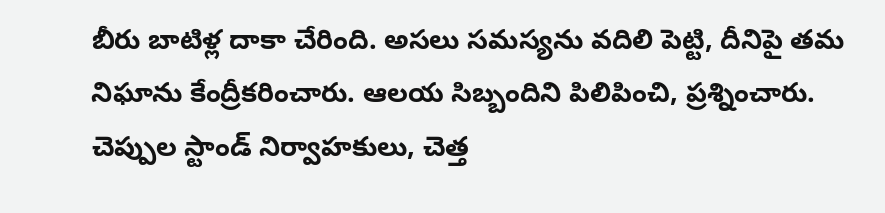బీరు బాటిళ్ల దాకా చేరింది. అసలు సమస్యను వదిలి పెట్టి, దీనిపై తమ నిఘాను కేంద్రీకరించారు. ఆలయ సిబ్బందిని పిలిపించి, ప్రశ్నించారు. చెప్పుల స్టాండ్ నిర్వాహకులు, చెత్త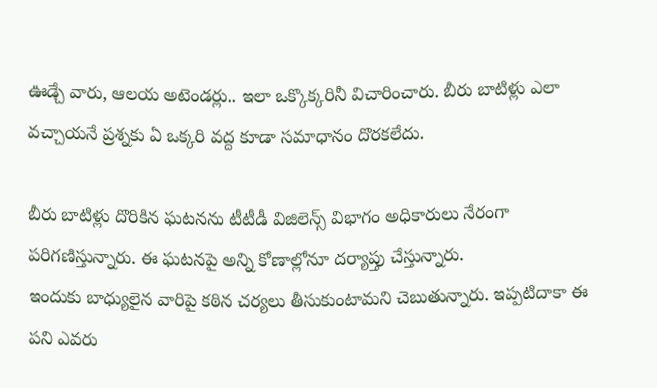ఊడ్చే వారు, ఆలయ అటెండర్లు.. ఇలా ఒక్కొక్కరినీ విచారించారు. బీరు బాటిళ్లు ఎలా వచ్చాయనే ప్రశ్నకు ఏ ఒక్కరి వద్ద కూడా సమాధానం దొరకలేదు.

బీరు బాటిళ్లు దొరికిన ఘటనను టీటీడీ విజిలెన్స్ విభాగం అధికారులు నేరంగా పరిగణిస్తున్నారు. ఈ ఘటనపై అన్ని కోణాల్లోనూ దర్యాప్తు చేస్తున్నారు.
ఇందుకు బాధ్యులైన వారిపై కఠిన చర్యలు తీసుకుంటామని చెబుతున్నారు. ఇప్పటిదాకా ఈ పని ఎవరు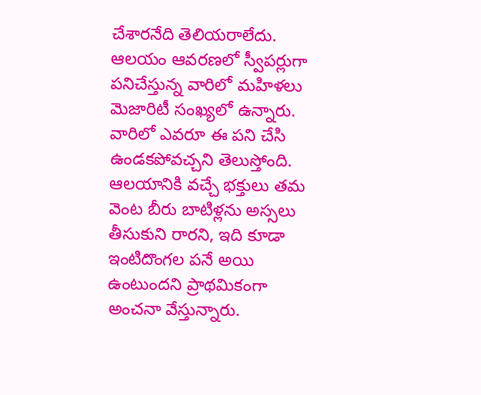చేశారనేది తెలియరాలేదు. ఆలయం ఆవరణలో స్వీపర్లుగా పనిచేస్తున్న వారిలో మహిళలు మెజారిటీ సంఖ్యలో ఉన్నారు. వారిలో ఎవరూ ఈ పని చేసి ఉండకపోవచ్చని తెలుస్తోంది. ఆలయానికి వచ్చే భక్తులు తమ వెంట బీరు బాటిళ్లను అస్సలు తీసుకుని రారని, ఇది కూడా ఇంటిదొంగల పనే అయి ఉంటుందని ప్రాథమికంగా అంచనా వేస్తున్నారు.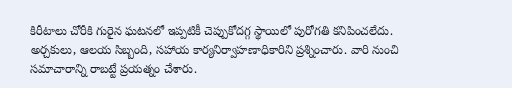కిరీటాలు చోరీకి గురైన ఘటనలో ఇప్పటికీ చెప్పుకోదగ్గ స్థాయిలో పురోగతి కనిపించలేదు. అర్చకులు, ఆలయ సిబ్బంది, సహాయ కార్యనిర్వాహణాధికారిని ప్రశ్నించారు. వారి నుంచి సమాచారాన్ని రాబట్టే ప్రయత్నం చేశారు.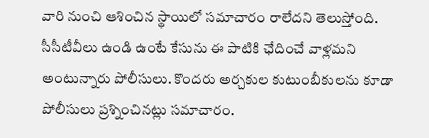వారి నుంచి ఆశించిన స్థాయిలో సమాచారం రాలేదని తెలుస్తోంది. సీసీటీవీలు ఉండి ఉంటే కేసును ఈ పాటికి ఛేదించే వాళ్లమని అంటున్నారు పోలీసులు. కొందరు అర్చకుల కుటుంబీకులను కూడా పోలీసులు ప్రశ్నించినట్లు సమాచారం.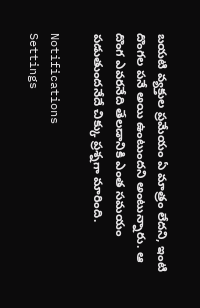బయటి వ్యక్తుల ప్రమేయం ఏ మాత్రం లేదని, ఇంటి దొంగల పనే అయి ఉంటుందని అంటున్నారు. ఆ దొంగ ఎవరనేది తేలడానికి ఎంత సమయం పడుతుందనేదే చిక్కు ప్రశ్నగా మారింది.

Notifications
Settings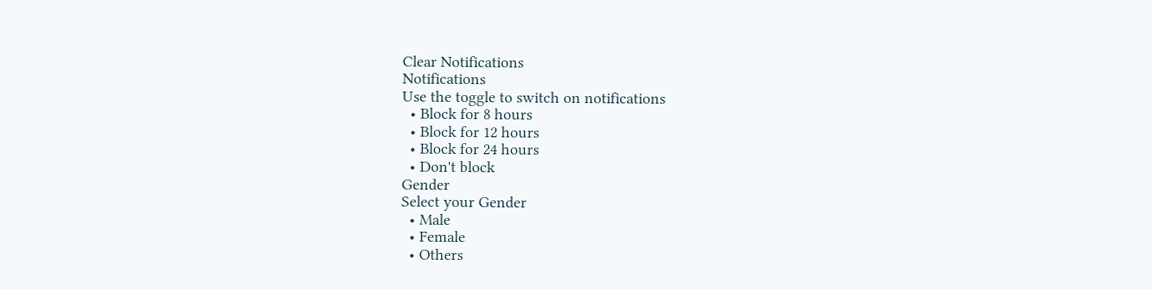Clear Notifications
Notifications
Use the toggle to switch on notifications
  • Block for 8 hours
  • Block for 12 hours
  • Block for 24 hours
  • Don't block
Gender
Select your Gender
  • Male
  • Female
  • Others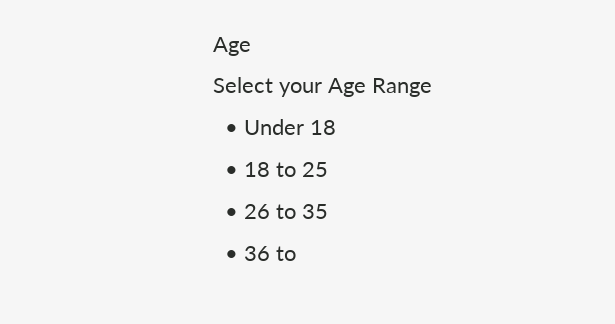Age
Select your Age Range
  • Under 18
  • 18 to 25
  • 26 to 35
  • 36 to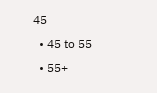45
  • 45 to 55
  • 55+